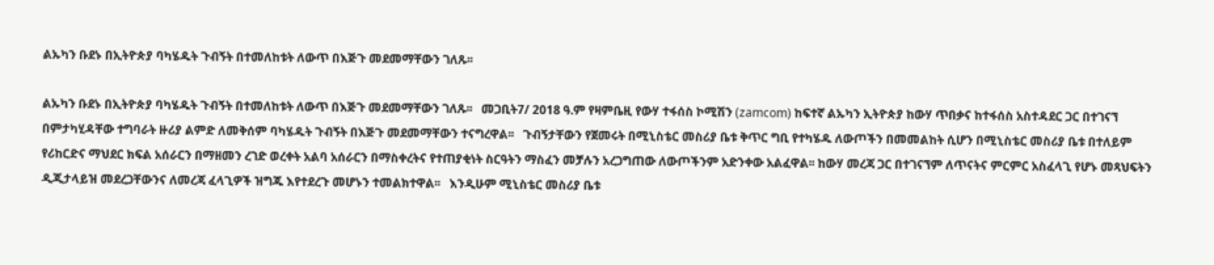ልኡካን ቡደኑ በኢትዮጵያ ባካሄዱት ጉብኝት በተመለከቱት ለውጥ በእጅጉ መደመማቸውን ገለጹ፡፡

ልኡካን ቡደኑ በኢትዮጵያ ባካሄዱት ጉብኝት በተመለከቱት ለውጥ በእጅጉ መደመማቸውን ገለጹ፡፡   መጋቢት7/ 2018 ዓ.ም የዛምቤዚ የውሃ ተፋሰስ ኮሚሽን (zamcom) ከፍተኛ ልኡካን ኢትዮጵያ ከውሃ ጥበቃና ከተፋሰስ አስተዳደር ጋር በተገናኘ በምታካሂዳቸው ተግባራት ዙሪያ ልምድ ለመቅሰም ባካሄዱት ጉብኝት በእጅጉ መደመማቸውን ተናግረዋል፡፡   ጉብኝታቸውን የጀመሩት በሚኒስቴር መስሪያ ቤቱ ቅጥር ግቢ የተካሄዱ ለውጦችን በመመልከት ሲሆን በሚኒስቴር መስሪያ ቤቱ በተለይም የሪከርድና ማህደር ክፍል አሰራርን በማዘመን ረገድ ወረቀት አልባ አሰራርን በማስቀረትና የተጠያቂነት ስርዓትን ማስፈን መቻሉን አረጋግጠው ለውጦችንም አድንቀው አልፈዋል፡፡ ከውሃ መረጃ ጋር በተገናኘም ለጥናትና ምርምር አስፈላጊ የሆኑ መጻህፍትን ዲጂታላይዝ መደረጋቸውንና ለመረጃ ፈላጊዎች ዝግጁ እየተደረጉ መሆኑን ተመልክተዋል፡፡   እንዲሁም ሚኒስቴር መስሪያ ቤቱ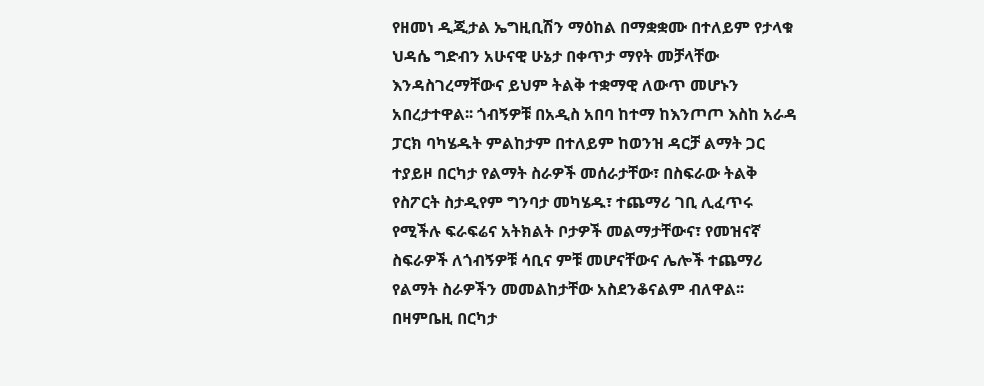የዘመነ ዲጂታል ኤግዚቢሽን ማዕከል በማቋቋሙ በተለይም የታላቁ ህዳሴ ግድብን አሁናዊ ሁኔታ በቀጥታ ማየት መቻላቸው እንዳስገረማቸውና ይህም ትልቅ ተቋማዊ ለውጥ መሆኑን አበረታተዋል፡፡ ጎብኝዎቹ በአዲስ አበባ ከተማ ከእንጦጦ እስከ አራዳ ፓርክ ባካሄዱት ምልከታም በተለይም ከወንዝ ዳርቻ ልማት ጋር ተያይዞ በርካታ የልማት ስራዎች መሰራታቸው፣ በስፍራው ትልቅ የስፖርት ስታዲየም ግንባታ መካሄዱ፣ ተጨማሪ ገቢ ሊፈጥሩ የሚችሉ ፍራፍሬና አትክልት ቦታዎች መልማታቸውና፣ የመዝናኛ ስፍራዎች ለጎብኝዎቹ ሳቢና ምቹ መሆናቸውና ሌሎች ተጨማሪ የልማት ስራዎችን መመልከታቸው አስደንቆናልም ብለዋል፡፡   በዛምቤዚ በርካታ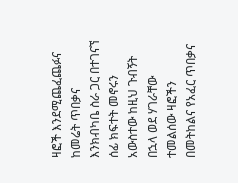ዛፎች እንደሚጨፈጨፉና ከመሬት ጥበቃና እንክብካቤ ስራ ጋር በተገናኘ ሰፊ ክፍተት መኖሩን አውስተው ከዚህ ጉብኝት በኋላ ወደ ሃገራቸው ተመልሰው ዛፎችን በመትከልና የአፈር ጥበቃና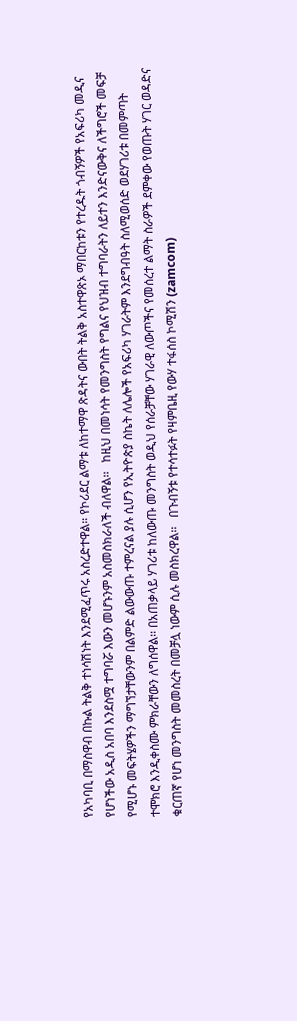የአካባቢ በማስዋብ በኩል ትልቅ ተነሳሽነት እንደሚፈጥሩ አስረድተዋል። የኮሪደር ልማቱ ለከተማዋ ጽዳትና ውበት ትልቅ አስተዋጽኦ ማበርከቱን የተረዱት ጎብኝዎች የአፍሪካ መዲና የሆነችው አዲስ አበባ እንደስሟ ተግባሯ እውን መሆኑንም አስመስክራለች ብለዋል፡፡   ከዚህ በመነሳት የመንግስት የግልና የህዝብ ተግባራትን ለይተን እንድናውቅና ለችግሮች መፍቻ የሚሆኑ መፍትሄዎችን ማግኘታቸውንም በልምድ ልውውጡ ተምረናል ያሉ ሲሆን የኢትዮጵያ ስኬት ለሌሎች የአፍሪካ ሃገራትም እንደግብዓት ስለሚወሰድ ወደሃገሪቱ በመምጣት ተሞክሮ እንዲቀስሙ ምክራቸውን ለግሰዋል፡፡ በአጠቃላይ ሃገሪቱ ከለውጡ መንግስት ወዲህ የሰራቻቸው ሃገራዊ ለውጦችና የመሰረተ ልማት ስራዎች ደምቀው የወጡት ሃገር ወዳድና ቁርጠኛ የሆነ መንግስት መመስረት በመቻሏ ነውም ሲሉ መስክረዋል፡፡   በጉብኝቱ የተሳተፉት የዛምቤዚ የውሃ ተፋሰስ ኮሚሽን (zamcom)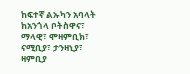ከፍተኛ ልኡካን አባላት ከአንጎላ ቦትስዋና፣ ማላዊ፣ ሞዛምቢክ፣ ናሚቢያ፣ ታንዛኒያ፣ ዛምቢያ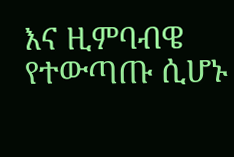እና ዚምባብዌ የተውጣጡ ሲሆኑ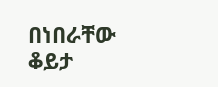በነበራቸው ቆይታ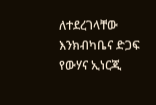ለተደረገላቸው እንክብካቤና ድጋፍ የውሃና ኢነርጂ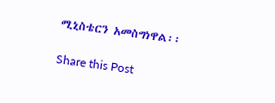ሚኒስቴርን አመስግነዋል፡፡

Share this Post